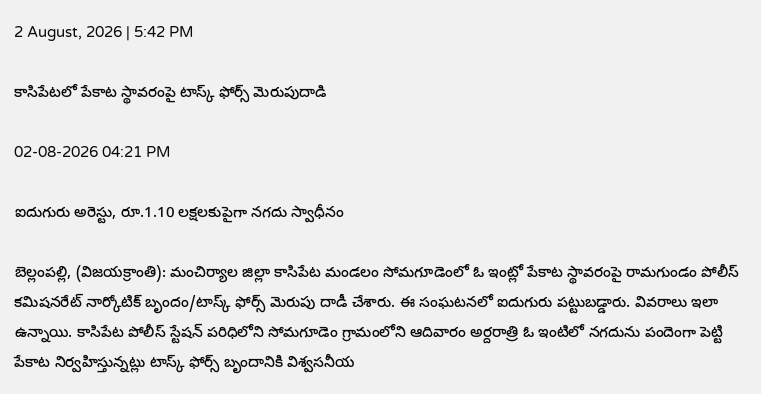2 August, 2026 | 5:42 PM

కాసిపేటలో పేకాట స్థావరంపై టాస్క్ ఫోర్స్ మెరుపుదాడి

02-08-2026 04:21 PM

ఐదుగురు అరెస్టు, రూ.1.10 లక్షలకుపైగా నగదు స్వాధీనం

బెల్లంపల్లి, (విజయక్రాంతి): మంచిర్యాల జిల్లా కాసిపేట మండలం సోమగూడెంలో ఓ ఇంట్లో పేకాట స్థావరంపై రామగుండం పోలీస్ కమిషనరేట్ నార్కోటిక్ బృందం/టాస్క్ ఫోర్స్‌ మెరుపు దాడీ చేశారు. ఈ సంఘటనలో ఐదుగురు పట్టుబడ్డారు. వివరాలు ఇలా ఉన్నాయి. కాసిపేట పోలీస్ స్టేషన్ పరిధిలోని సోమగూడెం గ్రామంలోని ఆదివారం అర్దరాత్రి ఓ ఇంటిలో నగదును పందెంగా పెట్టి పేకాట నిర్వహిస్తున్నట్లు టాస్క్ ఫోర్స్ బృందానికి విశ్వసనీయ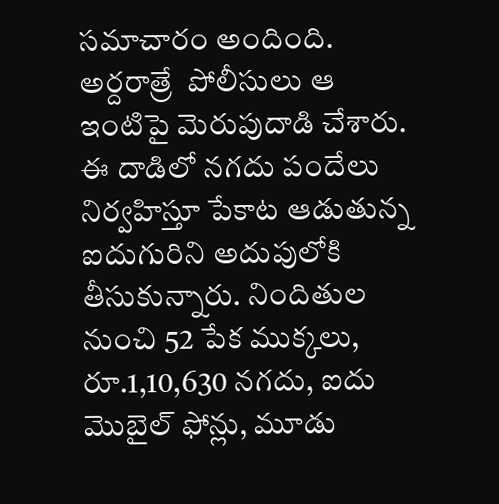సమాచారం అందింది. అర్దరాత్రే  పోలీసులు ఆ ఇంటిపై మెరుపుదాడి చేశారు. ఈ దాడిలో నగదు పందేలు నిర్వహిస్తూ పేకాట ఆడుతున్న ఐదుగురిని అదుపులోకి తీసుకున్నారు. నిందితుల  నుంచి 52 పేక ముక్కలు, రూ.1,10,630 నగదు, ఐదు మొబైల్ ఫోన్లు, మూడు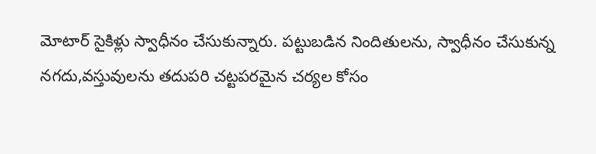మోటార్ సైకిళ్లు స్వాధీనం చేసుకున్నారు. పట్టుబడిన నిందితులను, స్వాధీనం చేసుకున్న నగదు,వస్తువులను తదుపరి చట్టపరమైన చర్యల కోసం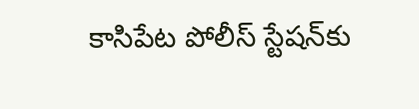కాసిపేట పోలీస్ స్టేషన్‌కు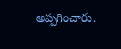అప్పగించారు.